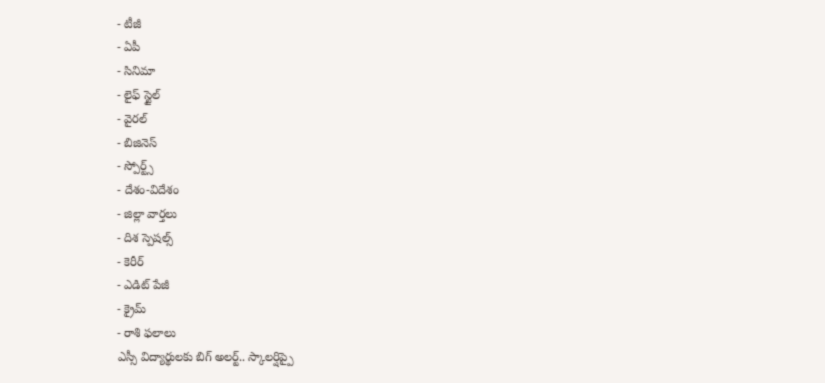- టీజీ
- ఏపీ
- సినిమా
- లైఫ్ స్టైల్
- వైరల్
- బిజినెస్
- స్పోర్ట్స్
- దేశం-విదేశం
- జిల్లా వార్తలు
- దిశ స్పెషల్స్
- కెరీర్
- ఎడిట్ పేజీ
- క్రైమ్
- రాశి ఫలాలు
ఎస్సీ విద్యార్థులకు బిగ్ అలర్ట్.. స్కాలర్షిప్పై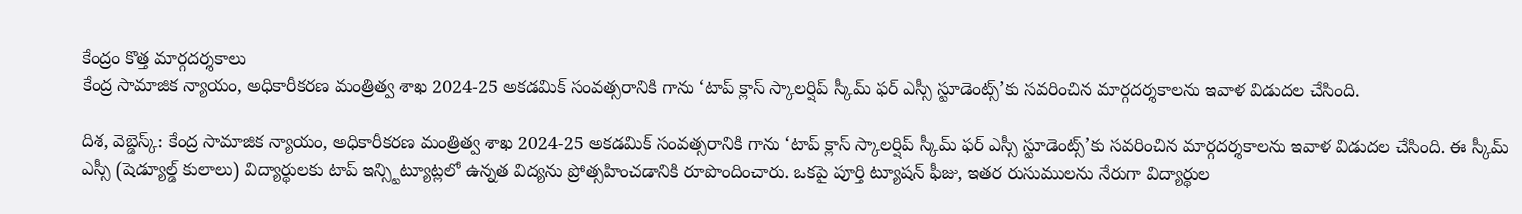కేంద్రం కొత్త మార్గదర్శకాలు
కేంద్ర సామాజిక న్యాయం, అధికారీకరణ మంత్రిత్వ శాఖ 2024-25 అకడమిక్ సంవత్సరానికి గాను ‘టాప్ క్లాస్ స్కాలర్షిప్ స్కీమ్ ఫర్ ఎస్సీ స్టూడెంట్స్’కు సవరించిన మార్గదర్శకాలను ఇవాళ విడుదల చేసింది.

దిశ, వెబ్డెస్క్: కేంద్ర సామాజిక న్యాయం, అధికారీకరణ మంత్రిత్వ శాఖ 2024-25 అకడమిక్ సంవత్సరానికి గాను ‘టాప్ క్లాస్ స్కాలర్షిప్ స్కీమ్ ఫర్ ఎస్సీ స్టూడెంట్స్’కు సవరించిన మార్గదర్శకాలను ఇవాళ విడుదల చేసింది. ఈ స్కీమ్ ఎస్సీ (షెడ్యూల్డ్ కులాలు) విద్యార్థులకు టాప్ ఇన్స్టిట్యూట్లలో ఉన్నత విద్యను ప్రోత్సహించడానికి రూపొందించారు. ఒకపై పూర్తి ట్యూషన్ ఫీజు, ఇతర రుసుములను నేరుగా విద్యార్థుల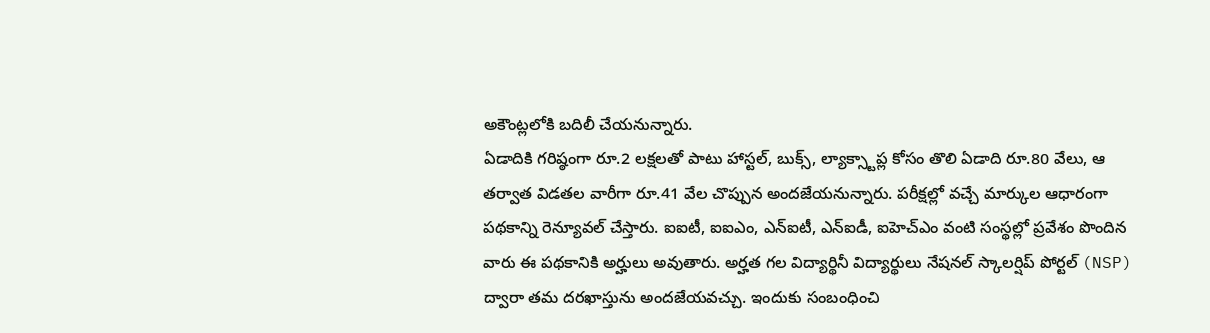అకౌంట్లలోకి బదిలీ చేయనున్నారు.
ఏడాదికి గరిష్ఠంగా రూ.2 లక్షలతో పాటు హాస్టల్, బుక్స్, ల్యాక్స్టాప్ల కోసం తొలి ఏడాది రూ.80 వేలు, ఆ తర్వాత విడతల వారీగా రూ.41 వేల చొప్పున అందజేయనున్నారు. పరీక్షల్లో వచ్చే మార్కుల ఆధారంగా పథకాన్ని రెన్యూవల్ చేస్తారు. ఐఐటీ, ఐఐఎం, ఎన్ఐటీ, ఎన్ఐడీ, ఐహెచ్ఎం వంటి సంస్థల్లో ప్రవేశం పొందిన వారు ఈ పథకానికి అర్హులు అవుతారు. అర్హత గల విద్యార్థినీ విద్యార్థులు నేషనల్ స్కాలర్షిప్ పోర్టల్ (NSP) ద్వారా తమ దరఖాస్తును అందజేయవచ్చు. ఇందుకు సంబంధించి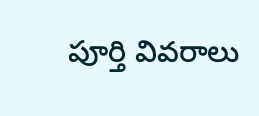పూర్తి వివరాలు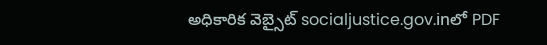అధికారిక వెబ్సైట్ socialjustice.gov.inలో PDF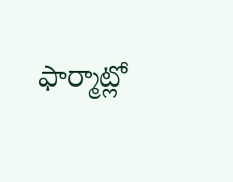ఫార్మాట్లో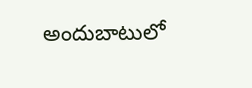అందుబాటులో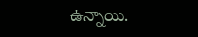ఉన్నాయి.